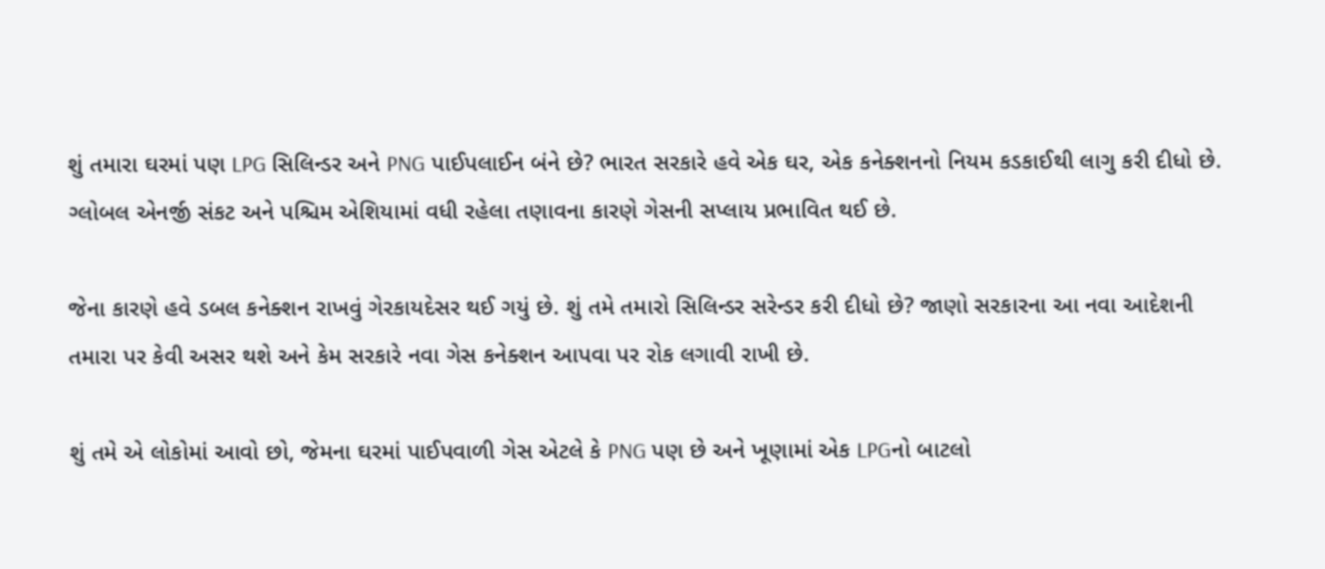શું તમારા ઘરમાં પણ LPG સિલિન્ડર અને PNG પાઈપલાઈન બંને છે? ભારત સરકારે હવે એક ઘર, એક કનેક્શનનો નિયમ કડકાઈથી લાગુ કરી દીધો છે. ગ્લોબલ એનર્જી સંકટ અને પશ્ચિમ એશિયામાં વધી રહેલા તણાવના કારણે ગેસની સપ્લાય પ્રભાવિત થઈ છે.

જેના કારણે હવે ડબલ કનેક્શન રાખવું ગેરકાયદેસર થઈ ગયું છે. શું તમે તમારો સિલિન્ડર સરેન્ડર કરી દીધો છે? જાણો સરકારના આ નવા આદેશની તમારા પર કેવી અસર થશે અને કેમ સરકારે નવા ગેસ કનેક્શન આપવા પર રોક લગાવી રાખી છે.

શું તમે એ લોકોમાં આવો છો, જેમના ઘરમાં પાઈપવાળી ગેસ એટલે કે PNG પણ છે અને ખૂણામાં એક LPGનો બાટલો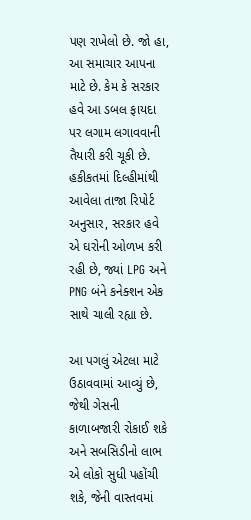પણ રાખેલો છે. જો હા, આ સમાચાર આપના માટે છે. કેમ કે સરકાર હવે આ ડબલ ફાયદા પર લગામ લગાવવાની તૈયારી કરી ચૂકી છે. હકીકતમાં દિલ્હીમાંથી આવેલા તાજા રિપોર્ટ અનુસાર, સરકાર હવે એ ઘરોની ઓળખ કરી રહી છે, જ્યાં LPG અને PNG બંને કનેક્શન એક સાથે ચાલી રહ્યા છે.

આ પગલું એટલા માટે ઉઠાવવામાં આવ્યું છે, જેથી ગેસની કાળાબજારી રોકાઈ શકે અને સબસિડીનો લાભ એ લોકો સુધી પહોંચી શકે, જેની વાસ્તવમાં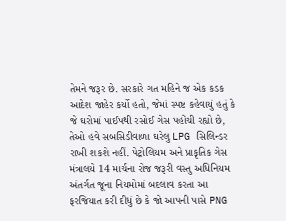તેમને જરૂર છે. સરકારે ગત મહિને જ એક કડક આદેશ જાહેર કર્યો હતો, જેમાં સ્પષ્ટ કહેવાયું હતું કે જે ઘરોમાં પાઈપથી રસોઈ ગેસ પહોંચી રહ્યો છે, તેઓ હવે સબસિડીવાળા ઘરેલુ LPG સિલિન્ડર રાખી શકશે નહીં. પેટ્રોલિયમ અને પ્રાકૃતિક ગેસ મંત્રાલયે 14 માર્ચના રોજ જરૂરી વસ્તુ અધિનિયમ અંતર્ગત જૂના નિયમોમાં બદલાવ કરતા આ ફરજિયાત કરી દીધું છે કે જો આપની પાસે PNG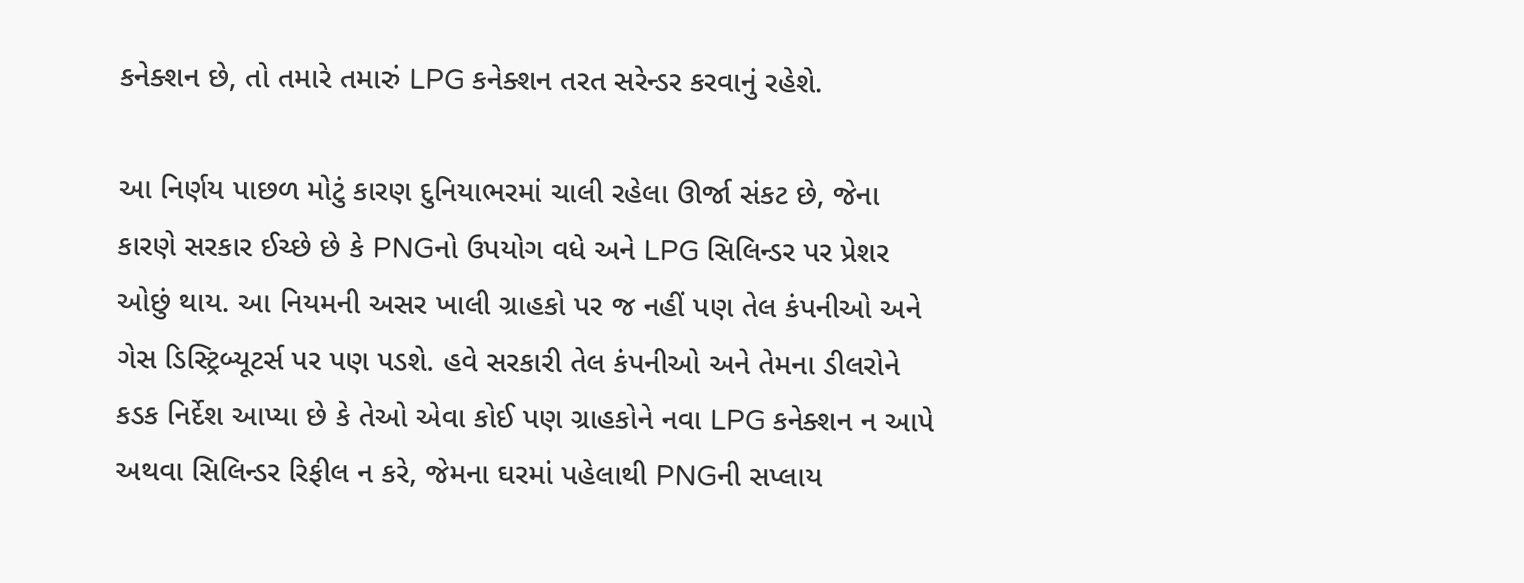કનેક્શન છે, તો તમારે તમારું LPG કનેક્શન તરત સરેન્ડર કરવાનું રહેશે.

આ નિર્ણય પાછળ મોટું કારણ દુનિયાભરમાં ચાલી રહેલા ઊર્જા સંકટ છે, જેના કારણે સરકાર ઈચ્છે છે કે PNGનો ઉપયોગ વધે અને LPG સિલિન્ડર પર પ્રેશર ઓછું થાય. આ નિયમની અસર ખાલી ગ્રાહકો પર જ નહીં પણ તેલ કંપનીઓ અને ગેસ ડિસ્ટ્રિબ્યૂટર્સ પર પણ પડશે. હવે સરકારી તેલ કંપનીઓ અને તેમના ડીલરોને કડક નિર્દેશ આપ્યા છે કે તેઓ એવા કોઈ પણ ગ્રાહકોને નવા LPG કનેક્શન ન આપે અથવા સિલિન્ડર રિફીલ ન કરે, જેમના ઘરમાં પહેલાથી PNGની સપ્લાય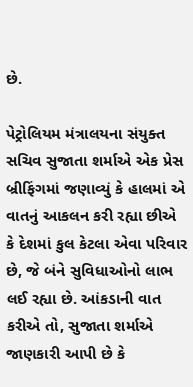છે.

પેટ્રોલિયમ મંત્રાલયના સંયુક્ત સચિવ સુજાતા શર્માએ એક પ્રેસ બ્રીફિંગમાં જણાવ્યું કે હાલમાં એ વાતનું આકલન કરી રહ્યા છીએ કે દેશમાં કુલ કેટલા એવા પરિવાર છે, જે બંને સુવિધાઓનો લાભ લઈ રહ્યા છે. આંકડાની વાત કરીએ તો, સુજાતા શર્માએ જાણકારી આપી છે કે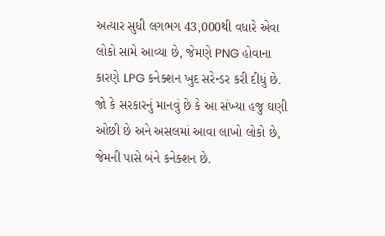અત્યાર સુધી લગભગ 43,000થી વધારે એવા લોકો સામે આવ્યા છે, જેમણે PNG હોવાના કારણે LPG કનેક્શન ખુદ સરેન્ડર કરી દીધું છે. જો કે સરકારનું માનવું છે કે આ સંખ્યા હજુ ઘણી ઓછી છે અને અસલમાં આવા લાખો લોકો છે, જેમની પાસે બંને કનેક્શન છે.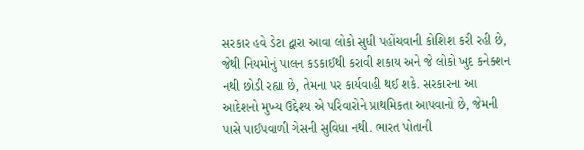સરકાર હવે ડેટા દ્વારા આવા લોકો સુધી પહોંચવાની કોશિશ કરી રહી છે, જેથી નિયમોનું પાલન કડકાઈથી કરાવી શકાય અને જે લોકો ખુદ કનેક્શન નથી છોડી રહ્યા છે, તેમના પર કાર્યવાહી થઈ શકે. સરકારના આ આદેશનો મુખ્ય ઉદ્દેશ્ય એ પરિવારોને પ્રાથમિકતા આપવાનો છે, જેમની પાસે પાઈપવાળી ગેસની સુવિધા નથી. ભારત પોતાની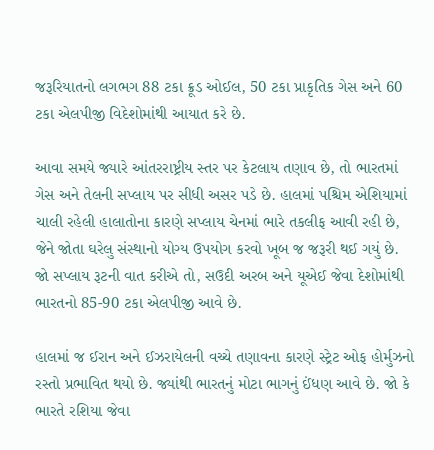જરૂરિયાતનો લગભગ 88 ટકા ક્રૂડ ઓઈલ, 50 ટકા પ્રાકૃતિક ગેસ અને 60 ટકા એલપીજી વિદેશોમાંથી આયાત કરે છે.

આવા સમયે જ્યારે આંતરરાષ્ટ્રીય સ્તર પર કેટલાય તણાવ છે, તો ભારતમાં ગેસ અને તેલની સપ્લાય પર સીધી અસર પડે છે. હાલમાં પશ્ચિમ એશિયામાં ચાલી રહેલી હાલાતોના કારણે સપ્લાય ચેનમાં ભારે તકલીફ આવી રહી છે, જેને જોતા ઘરેલુ સંસ્થાનો યોગ્ય ઉપયોગ કરવો ખૂબ જ જરૂરી થઈ ગયું છે. જો સપ્લાય રૂટની વાત કરીએ તો, સઉદી અરબ અને યૂએઈ જેવા દેશોમાંથી ભારતનો 85-90 ટકા એલપીજી આવે છે.

હાલમાં જ ઈરાન અને ઈઝરાયેલની વચ્ચે તણાવના કારણે સ્ટ્રેટ ઓફ હોર્મુઝનો રસ્તો પ્રભાવિત થયો છે. જ્યાંથી ભારતનું મોટા ભાગનું ઈંધણ આવે છે. જો કે ભારતે રશિયા જેવા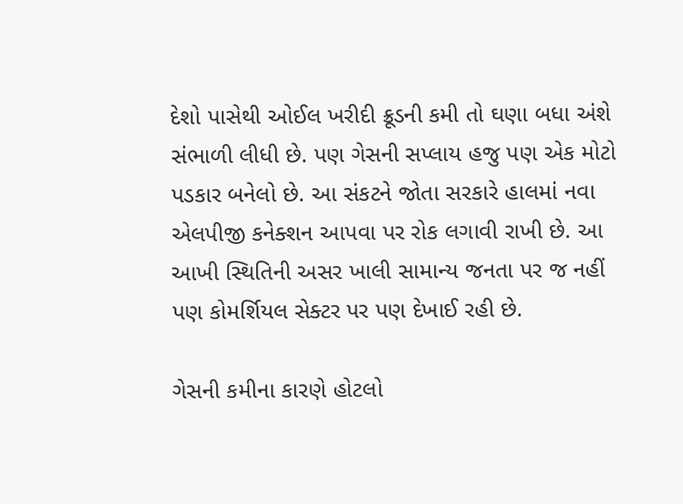દેશો પાસેથી ઓઈલ ખરીદી ક્રૂડની કમી તો ઘણા બધા અંશે સંભાળી લીધી છે. પણ ગેસની સપ્લાય હજુ પણ એક મોટો પડકાર બનેલો છે. આ સંકટને જોતા સરકારે હાલમાં નવા એલપીજી કનેક્શન આપવા પર રોક લગાવી રાખી છે. આ આખી સ્થિતિની અસર ખાલી સામાન્ય જનતા પર જ નહીં પણ કોમર્શિયલ સેક્ટર પર પણ દેખાઈ રહી છે.

ગેસની કમીના કારણે હોટલો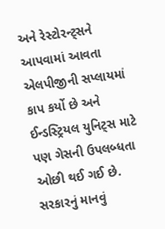અને રેસ્ટોરન્ટ્સને આપવામાં આવતા એલપીજીની સપ્લાયમાં કાપ કર્યો છે અને ઈન્ડસ્ટ્રિયલ યુનિટ્સ માટે પણ ગેસની ઉપલબ્ધતા ઓછી થઈ ગઈ છે. સરકારનું માનવું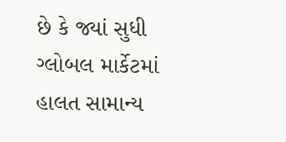છે કે જ્યાં સુધી ગ્લોબલ માર્કેટમાં હાલત સામાન્ય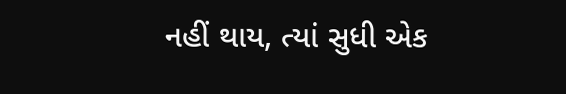નહીં થાય, ત્યાં સુધી એક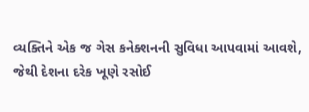વ્યક્તિને એક જ ગેસ કનેક્શનની સુવિધા આપવામાં આવશે, જેથી દેશના દરેક ખૂણે રસોઈ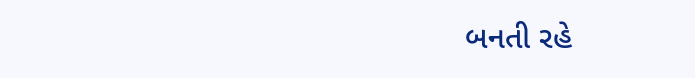બનતી રહે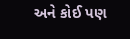અને કોઈ પણ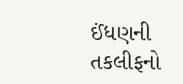ઈંધણની તકલીફનો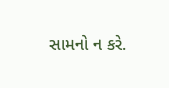સામનો ન કરે.